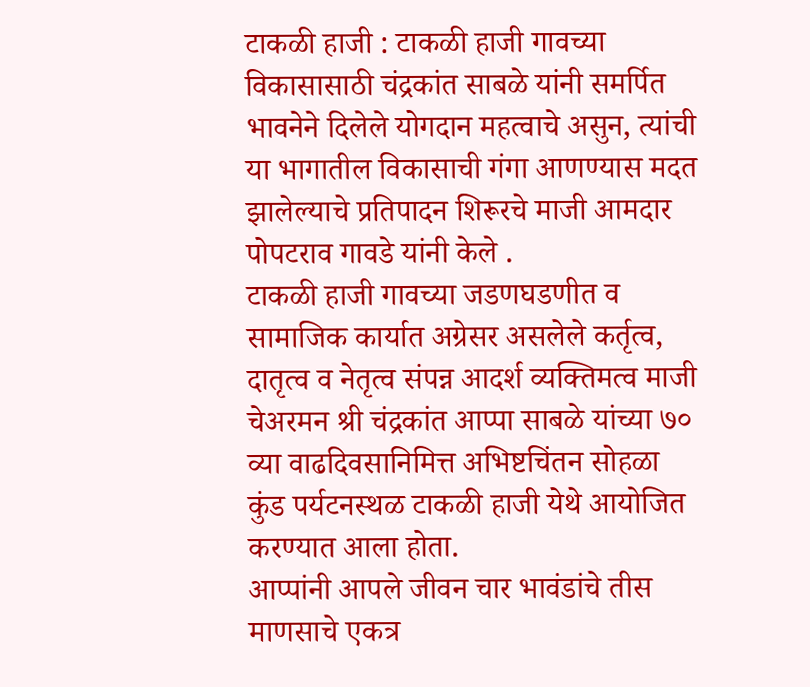टाकळी हाजी : टाकळी हाजी गावच्या विकासासाठी चंद्रकांत साबळे यांनी समर्पित भावनेने दिलेले योगदान महत्वाचे असुन, त्यांची या भागातील विकासाची गंगा आणण्यास मदत झालेल्याचे प्रतिपादन शिरूरचे माजी आमदार पोपटराव गावडे यांनी केले .
टाकळी हाजी गावच्या जडणघडणीत व सामाजिक कार्यात अग्रेसर असलेले कर्तृत्व, दातृत्व व नेतृत्व संपन्न आदर्श व्यक्तिमत्व माजी चेअरमन श्री चंद्रकांत आप्पा साबळे यांच्या ७० व्या वाढदिवसानिमित्त अभिष्टचिंतन सोहळा कुंड पर्यटनस्थळ टाकळी हाजी येथे आयोजित करण्यात आला होता.
आप्पांनी आपले जीवन चार भावंडांचे तीस माणसाचे एकत्र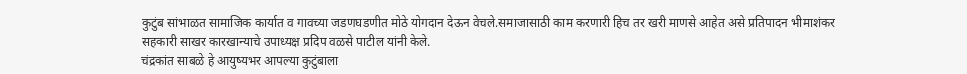कुटुंब सांभाळत सामाजिक कार्यात व गावच्या जडणघडणीत मोठे योगदान देऊन वेचले.समाजासाठी काम करणारी हिच तर खरी माणसे आहेत असे प्रतिपादन भीमाशंकर सहकारी साखर कारखान्याचे उपाध्यक्ष प्रदिप वळसे पाटील यांनी केले.
चंद्रकांत साबळे हे आयुष्यभर आपल्या कुटुंबाला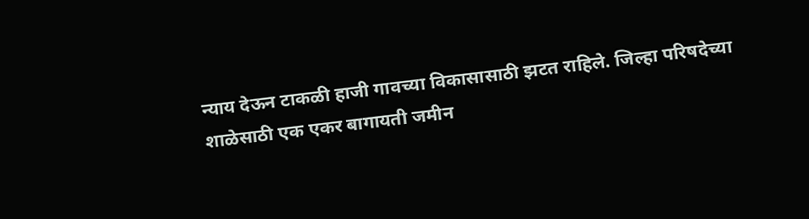न्याय देऊन टाकळी हाजी गावच्या विकासासाठी झटत राहिले. जिल्हा परिषदेच्या शाळेसाठी एक एकर बागायती जमीन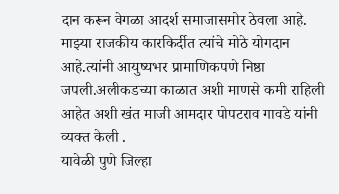दान करून वेगळा आदर्श समाजासमोर ठेवला आहे. माझ्या राजकीय कारकिर्दीत त्यांचे मोठे योगदान आहे.त्यांनी आयुष्यभर प्रामाणिकपणे निष्ठा जपली.अलीकडच्या काळात अशी माणसे कमी राहिली आहेत अशी खंत माजी आमदार पोपटराव गावडे यांनी व्यक्त केली .
यावेळी पुणे जिल्हा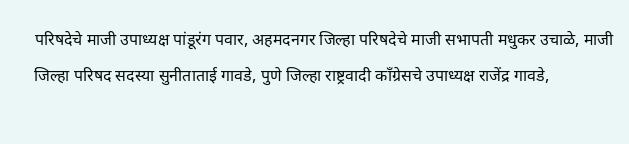परिषदेचे माजी उपाध्यक्ष पांडूरंग पवार, अहमदनगर जिल्हा परिषदेचे माजी सभापती मधुकर उचाळे, माजी जिल्हा परिषद सदस्या सुनीताताई गावडे, पुणे जिल्हा राष्ट्रवादी काँग्रेसचे उपाध्यक्ष राजेंद्र गावडे,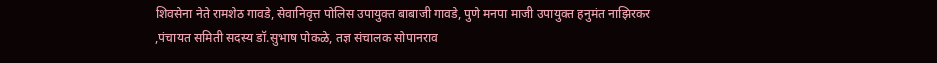शिवसेना नेते रामशेठ गावडे, सेवानिवृत्त पोलिस उपायुक्त बाबाजी गावडे, पुणे मनपा माजी उपायुक्त हनुमंत नाझिरकर ,पंचायत समिती सदस्य डॉ.सुभाष पोकळे, तज्ञ संचालक सोपानराव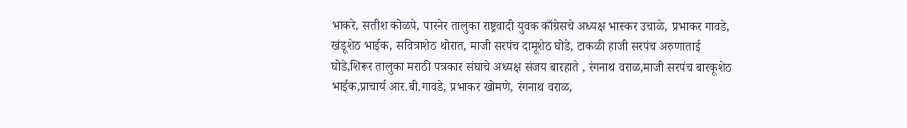भाकरे, सतीश कोळपे, पारनेर तालुका राष्ट्रवादी युवक काँग्रेसचे अध्यक्ष भास्कर उचाळे, प्रभाकर गावडे, खंडूशेठ भाईक, सवित्राशेठ थोरात, माजी सरपंच दामूशेठ घोडे, टाकळी हाजी सरपंच अरुणाताई घोडे,शिरूर तालुका मराठी पत्रकार संघाचे अध्यक्ष संजय बारहाते , रंगनाथ वराळ,माजी सरपंच बारकूशेठ भाईक,प्राचार्य आर.बी.गावडे, प्रभाकर खोमणे, रंगनाथ वराळ,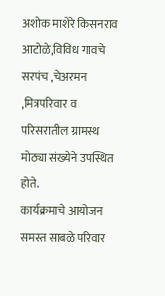अशोक माशेरे किसनराव आटोळे,विविध गावचे सरपंच ,चेअरमन ,मित्रपरिवार व परिसरातील ग्रामस्थ मोठ्या संख्येने उपस्थित होते.
कार्यक्रमाचे आयोजन समस्त साबळे परिवार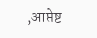,आप्तेष्ट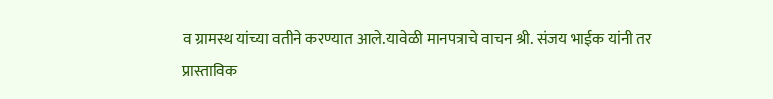व ग्रामस्थ यांच्या वतीने करण्यात आले.यावेळी मानपत्राचे वाचन श्री. संजय भाईक यांनी तर प्रास्ताविक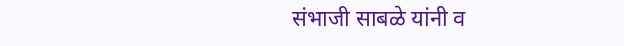संभाजी साबळे यांनी व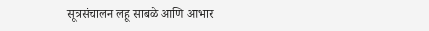सूत्रसंचालन लहू साबळे आणि आभार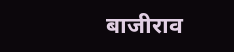बाजीराव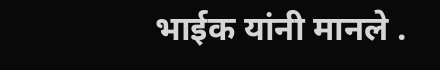भाईक यांनी मानले .